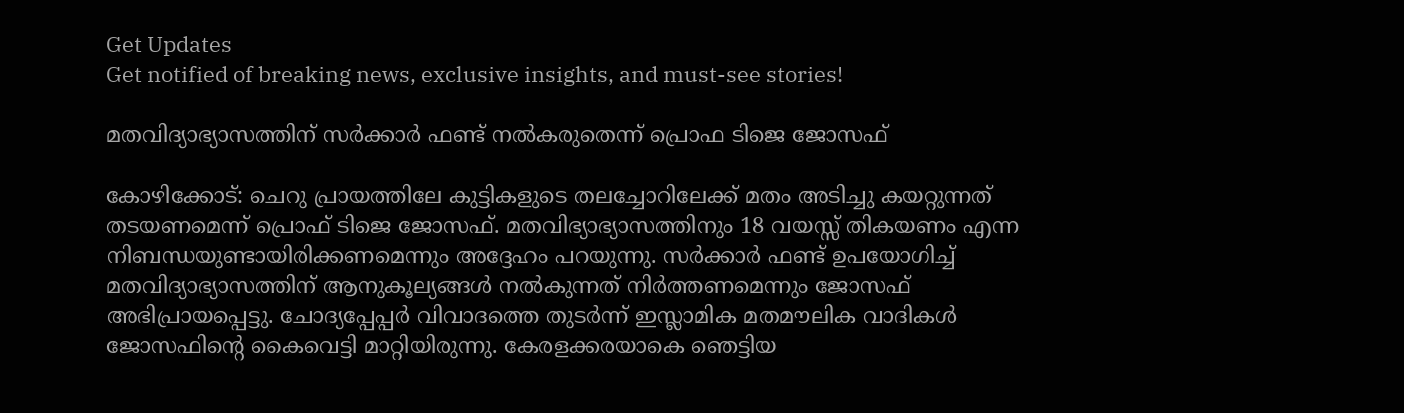Get Updates
Get notified of breaking news, exclusive insights, and must-see stories!

മതവിദ്യാഭ്യാസത്തിന് സര്‍ക്കാര്‍ ഫണ്ട് നല്‍കരുതെന്ന് പ്രൊഫ ടിജെ ജോസഫ്

കോഴിക്കോട്: ചെറു പ്രായത്തിലേ കുട്ടികളുടെ തലച്ചോറിലേക്ക് മതം അടിച്ചു കയറ്റുന്നത് തടയണമെന്ന് പ്രൊഫ് ടിജെ ജോസഫ്. മതവിഭ്യാഭ്യാസത്തിനും 18 വയസ്സ് തികയണം എന്ന നിബന്ധയുണ്ടായിരിക്കണമെന്നും അദ്ദേഹം പറയുന്നു. സര്‍ക്കാര്‍ ഫണ്ട് ഉപയോഗിച്ച് മതവിദ്യാഭ്യാസത്തിന് ആനുകൂല്യങ്ങള്‍ നല്‍കുന്നത് നിര്‍ത്തണമെന്നും ജോസഫ് അഭിപ്രായപ്പെട്ടു. ചോദ്യപ്പേപ്പര്‍ വിവാദത്തെ തുടര്‍ന്ന് ഇസ്ലാമിക മതമൗലിക വാദികള്‍ ജോസഫിന്റെ കൈവെട്ടി മാറ്റിയിരുന്നു. കേരളക്കരയാകെ ഞെട്ടിയ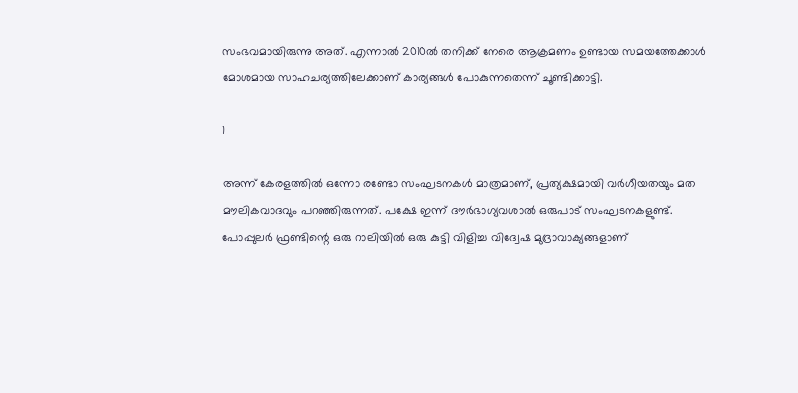സംഭവമായിരുന്നു അത്. എന്നാല്‍ 2010ല്‍ തനിക്ക് നേരെ ആക്രമണം ഉണ്ടായ സമയത്തേക്കാള്‍ മോശമായ സാഹചര്യത്തിലേക്കാണ് കാര്യങ്ങള്‍ പോകുന്നതെന്ന് ചൂണ്ടിക്കാട്ടി.

1

അന്ന് കേരളത്തില്‍ ഒന്നോ രണ്ടോ സംഘടനകള്‍ മാത്രമാണ്, പ്രത്യക്ഷമായി വര്‍ഗീയതയും മത മൗലികവാദവും പറഞ്ഞിരുന്നത്. പക്ഷേ ഇന്ന് ദൗര്‍ഭാഗ്യവശാല്‍ ഒരുപാട് സംഘടനകളുണ്ട്. പോപ്പുലര്‍ ഫ്രണ്ടിന്റെ ഒരു റാലിയില്‍ ഒരു കുട്ടി വിളിച്ച വിദ്വേഷ മുദ്രാവാക്യങ്ങളാണ്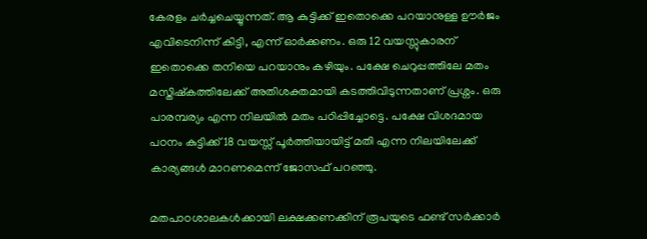കേരളം ചര്‍ച്ചചെയ്യുന്നത്. ആ കുട്ടിക്ക് ഇതൊക്കെ പറയാനുള്ള ഊര്‍ജം എവിടെനിന്ന് കിട്ടി, എന്ന് ഓര്‍ക്കണം. ഒരു 12 വയസ്സുകാരന് ഇതൊക്കെ തനിയെ പറയാനും കഴിയും. പക്ഷേ ചെറുപ്പത്തിലേ മതം മസ്തിഷ്‌കത്തിലേക്ക് അതിശക്തമായി കടത്തിവിടുന്നതാണ് പ്രശ്നം. ഒരു പാരമ്പര്യം എന്ന നിലയില്‍ മതം പഠിപ്പിച്ചോട്ടെ. പക്ഷേ വിശദമായ പഠനം കുട്ടിക്ക് 18 വയസ്സ് പൂര്‍ത്തിയായിട്ട് മതി എന്ന നിലയിലേക്ക് കാര്യങ്ങള്‍ മാറണമെന്ന് ജോസഫ് പറഞ്ഞു.

മതപാഠശാലകള്‍ക്കായി ലക്ഷക്കണക്കിന് രൂപയുടെ ഫണ്ട് സര്‍ക്കാര്‍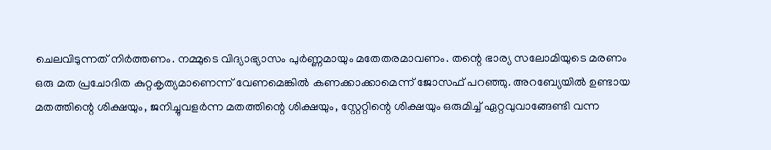ചെലവിടുന്നത് നിര്‍ത്തണം. നമ്മുടെ വിദ്യാഭ്യാസം പുര്‍ണ്ണമായും മതേതരമാവണം. തന്റെ ഭാര്യ സലോമിയുടെ മരണം ഒരു മത പ്രചോദിത കുറ്റകൃത്യമാണെന്ന് വേണമെങ്കില്‍ കണക്കാക്കാമെന്ന് ജോസഫ് പറഞ്ഞു. അറബ്യേയില്‍ ഉണ്ടായ മതത്തിന്റെ ശിക്ഷയും, ജനിച്ചുവളര്‍ന്ന മതത്തിന്റെ ശിക്ഷയും, സ്റ്റേറ്റിന്റെ ശിക്ഷയും ഒരുമിച്ച് ഏറ്റവുവാങ്ങേണ്ടി വന്ന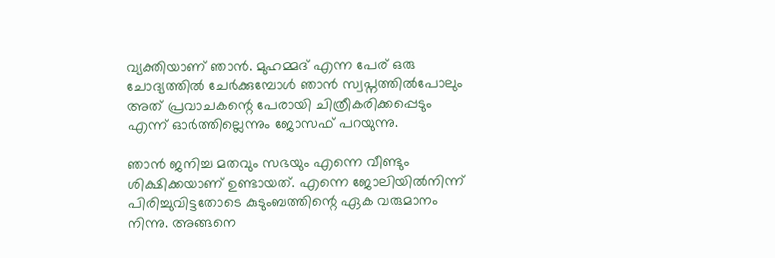വ്യക്തിയാണ് ഞാന്‍. മുഹമ്മദ് എന്ന പേര് ഒരു ചോദ്യത്തില്‍ ചേര്‍ക്കുമ്പോള്‍ ഞാന്‍ സ്വപ്നത്തില്‍പോലും അത് പ്രവാചകന്റെ പേരായി ചിത്രീകരിക്കപ്പെടും എന്ന് ഓര്‍ത്തില്ലെന്നും ജോസഫ് പറയുന്നു.

ഞാന്‍ ജനിച്ച മതവും സഭയും എന്നെ വീണ്ടും ശിക്ഷിക്കയാണ് ഉണ്ടായത്. എന്നെ ജോലിയില്‍നിന്ന് പിരിച്ചുവിട്ടതോടെ കുടുംബത്തിന്റെ ഏക വരുമാനം നിന്നു. അങ്ങനെ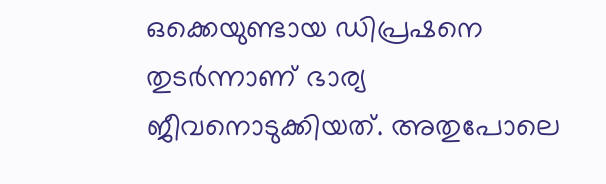ഒക്കെയുണ്ടായ ഡിപ്രഷനെ തുടര്‍ന്നാണ് ഭാര്യ ജീവനൊടുക്കിയത്. അതുപോലെ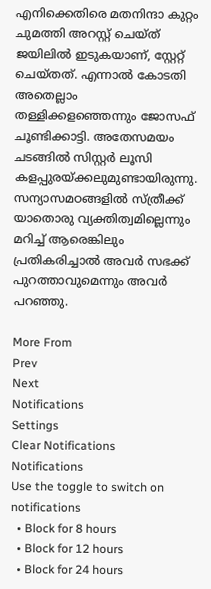എനിക്കെതിരെ മതനിന്ദാ കുറ്റം ചുമത്തി അറസ്റ്റ് ചെയ്ത് ജയിലില്‍ ഇടുകയാണ്, സ്റ്റേറ്റ് ചെയ്തത്. എന്നാല്‍ കോടതി അതെല്ലാം തള്ളിക്കളഞ്ഞെന്നും ജോസഫ് ചൂണ്ടിക്കാട്ടി. അതേസമയം ചടങ്ങില്‍ സിസ്റ്റര്‍ ലൂസി കളപ്പുരയ്ക്കലുമുണ്ടായിരുന്നു. സന്യാസമഠങ്ങളില്‍ സ്ത്രീക്ക് യാതൊരു വ്യക്തിത്വമില്ലെന്നും മറിച്ച് ആരെങ്കിലും പ്രതികരിച്ചാല്‍ അവര്‍ സഭക്ക് പുറത്താവുമെന്നും അവര്‍ പറഞ്ഞു.

More From
Prev
Next
Notifications
Settings
Clear Notifications
Notifications
Use the toggle to switch on notifications
  • Block for 8 hours
  • Block for 12 hours
  • Block for 24 hours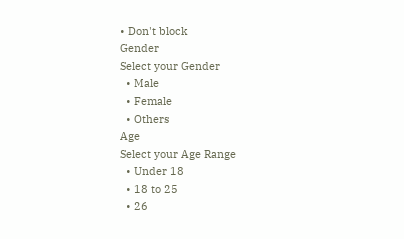• Don't block
Gender
Select your Gender
  • Male
  • Female
  • Others
Age
Select your Age Range
  • Under 18
  • 18 to 25
  • 26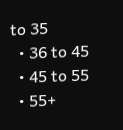to 35
  • 36 to 45
  • 45 to 55
  • 55+